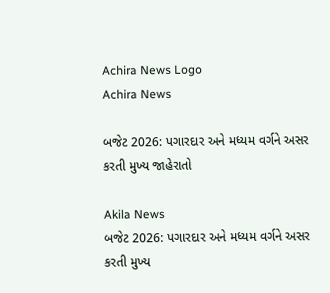Achira News Logo
Achira News

બજેટ 2026: પગારદાર અને મધ્યમ વર્ગને અસર કરતી મુખ્ય જાહેરાતો

Akila News
બજેટ 2026: પગારદાર અને મધ્યમ વર્ગને અસર કરતી મુખ્ય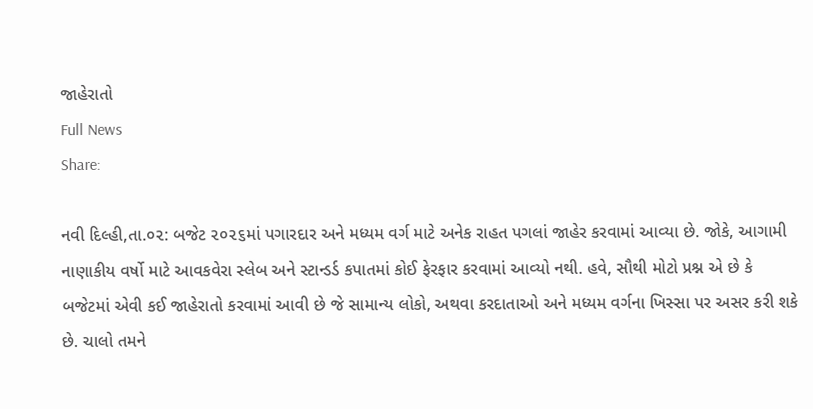જાહેરાતો
Full News
Share:

નવી દિલ્‍હી,તા.૦૨: બજેટ ૨૦૨૬માં પગારદાર અને મધ્‍યમ વર્ગ માટે અનેક રાહત પગલાં જાહેર કરવામાં આવ્‍યા છે. જોકે, આગામી નાણાકીય વર્ષો માટે આવકવેરા સ્‍લેબ અને સ્‍ટાન્‍ડર્ડ કપાતમાં કોઈ ફેરફાર કરવામાં આવ્‍યો નથી. હવે, સૌથી મોટો પ્રશ્ન એ છે કે બજેટમાં એવી કઈ જાહેરાતો કરવામાં આવી છે જે સામાન્‍ય લોકો, અથવા કરદાતાઓ અને મધ્‍યમ વર્ગના ખિસ્‍સા પર અસર કરી શકે છે. ચાલો તમને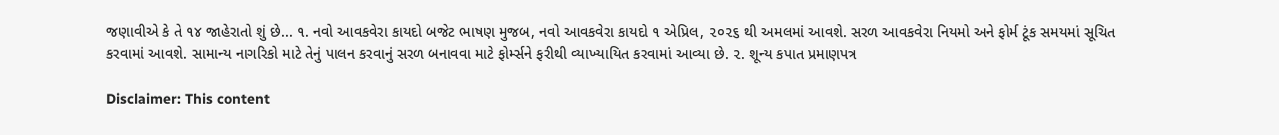જણાવીએ કે તે ૧૪ જાહેરાતો શું છે... ૧. નવો આવકવેરા કાયદો બજેટ ભાષણ મુજબ, નવો આવકવેરા કાયદો ૧ એપ્રિલ, ૨૦૨૬ થી અમલમાં આવશે. સરળ આવકવેરા નિયમો અને ફોર્મ ટૂંક સમયમાં સૂચિત કરવામાં આવશે. સામાન્‍ય નાગરિકો માટે તેનું પાલન કરવાનું સરળ બનાવવા માટે ફોર્મ્‍સને ફરીથી વ્‍યાખ્‍યાયિત કરવામાં આવ્‍યા છે. ૨. શૂન્‍ય કપાત પ્રમાણપત્ર

Disclaimer: This content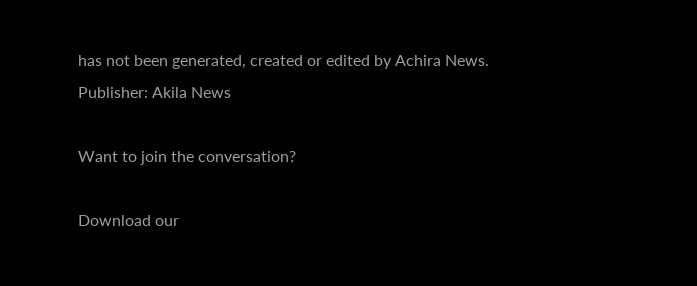has not been generated, created or edited by Achira News.
Publisher: Akila News

Want to join the conversation?

Download our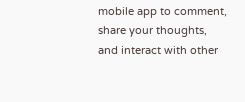mobile app to comment, share your thoughts, and interact with other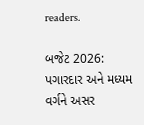readers.

બજેટ 2026: પગારદાર અને મધ્યમ વર્ગને અસર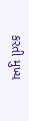કરતી મુખ્ય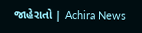જાહેરાતો | Achira News